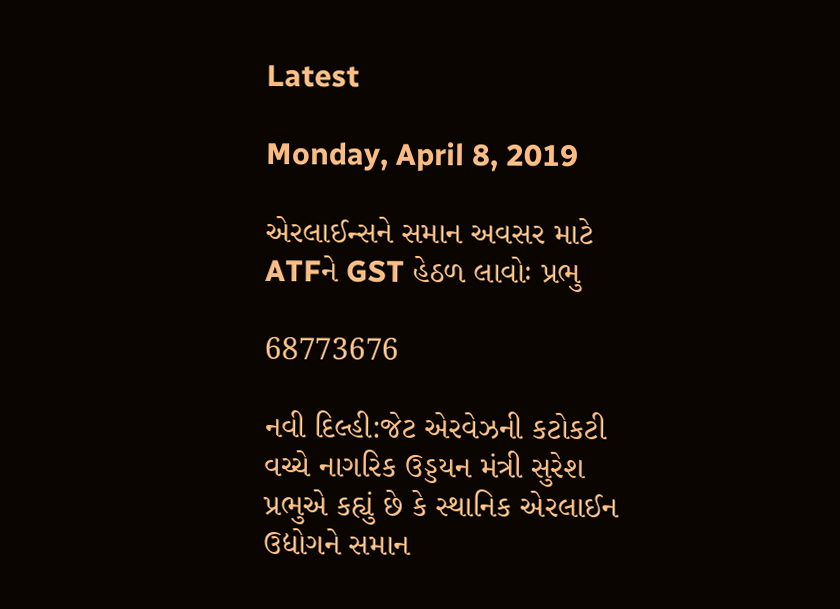Latest

Monday, April 8, 2019

એરલાઈન્સને સમાન અવસર માટે ATFને GST હેઠળ લાવોઃ પ્રભુ

68773676

નવી દિલ્હી:જેટ એરવેઝની કટોકટી વચ્ચે નાગરિક ઉડ્ડયન મંત્રી સુરેશ પ્રભુએ કહ્યું છે કે સ્થાનિક એરલાઈન ઉદ્યોગને સમાન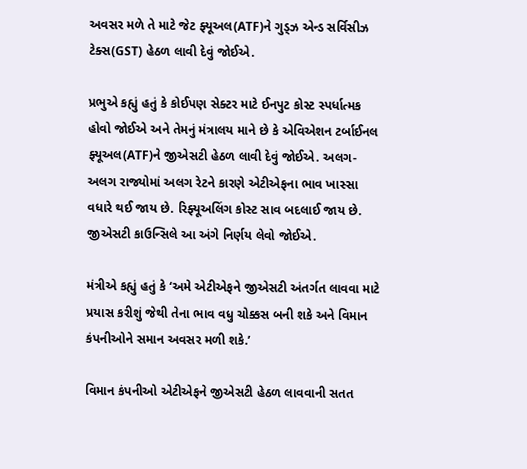અવસર મળે તે માટે જેટ ફ્યૂઅલ(ATF)ને ગુડ્ઝ એન્ડ સર્વિસીઝ ટેક્સ(GST) હેઠળ લાવી દેવું જોઈએ.

પ્રભુએ કહ્યું હતું કે કોઈપણ સેક્ટર માટે ઈનપુટ કોસ્ટ સ્પર્ધાત્મક હોવો જોઈએ અને તેમનું મંત્રાલય માને છે કે એવિએશન ટર્બાઈનલ ફ્યૂઅલ(ATF)ને જીએસટી હેઠળ લાવી દેવું જોઈએ. અલગ-અલગ રાજ્યોમાં અલગ રેટને કારણે એટીએફના ભાવ ખાસ્સા વધારે થઈ જાય છે. રિફ્યૂઅલિંગ કોસ્ટ સાવ બદલાઈ જાય છે. જીએસટી કાઉન્સિલે આ અંગે નિર્ણય લેવો જોઈએ.

મંત્રીએ કહ્યું હતું કે ‘અમે એટીએફને જીએસટી અંતર્ગત લાવવા માટે પ્રયાસ કરીશું જેથી તેના ભાવ વધુ ચોક્કસ બની શકે અને વિમાન કંપનીઓને સમાન અવસર મળી શકે.’

વિમાન કંપનીઓ એટીએફને જીએસટી હેઠળ લાવવાની સતત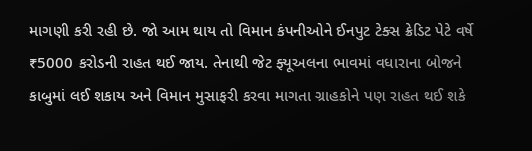માગણી કરી રહી છે. જો આમ થાય તો વિમાન કંપનીઓને ઈનપુટ ટેક્સ ક્રેડિટ પેટે વર્ષે ₹5000 કરોડની રાહત થઈ જાય. તેનાથી જેટ ફ્યૂઅલના ભાવમાં વધારાના બોજને કાબુમાં લઈ શકાય અને વિમાન મુસાફરી કરવા માગતા ગ્રાહકોને પણ રાહત થઈ શકે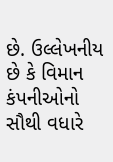છે. ઉલ્લેખનીય છે કે વિમાન કંપનીઓનો સૌથી વધારે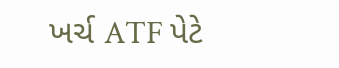ખર્ચ ATF પેટે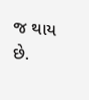જ થાય છે.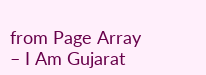from Page Array – I Am Gujarat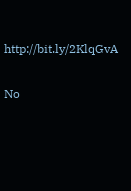http://bit.ly/2KlqGvA

No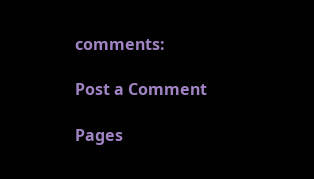comments:

Post a Comment

Pages